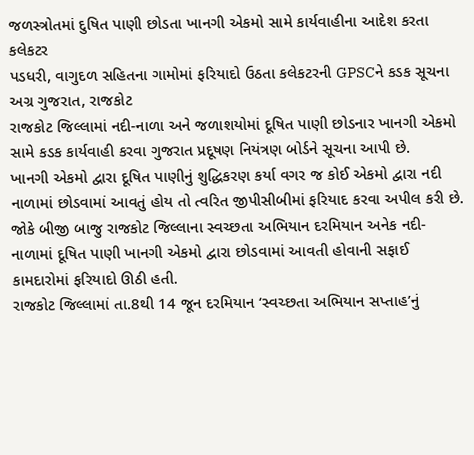જળસ્ત્રોતમાં દુષિત પાણી છોડતા ખાનગી એકમો સામે કાર્યવાહીના આદેશ કરતા કલેકટર
પડધરી, વાગુદળ સહિતના ગામોમાં ફરિયાદો ઉઠતા કલેકટરની GPSCને કડક સૂચના
અગ્ર ગુજરાત, રાજકોટ
રાજકોટ જિલ્લામાં નદી-નાળા અને જળાશયોમાં દૂષિત પાણી છોડનાર ખાનગી એકમો સામે કડક કાર્યવાહી કરવા ગુજરાત પ્રદૂષણ નિયંત્રણ બોર્ડને સૂચના આપી છે.
ખાનગી એકમો દ્વારા દૂષિત પાણીનું શુદ્ધિકરણ કર્યા વગર જ કોઈ એકમો દ્વારા નદી નાળામાં છોડવામાં આવતું હોય તો ત્વરિત જીપીસીબીમાં ફરિયાદ કરવા અપીલ કરી છે. જોકે બીજી બાજુ રાજકોટ જિલ્લાના સ્વચ્છતા અભિયાન દરમિયાન અનેક નદી-નાળામાં દૂષિત પાણી ખાનગી એકમો દ્વારા છોડવામાં આવતી હોવાની સફાઈ કામદારોમાં ફરિયાદો ઊઠી હતી.
રાજકોટ જિલ્લામાં તા.8થી 14 જૂન દરમિયાન ‘સ્વચ્છતા અભિયાન સપ્તાહ’નું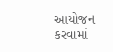આયોજન કરવામાં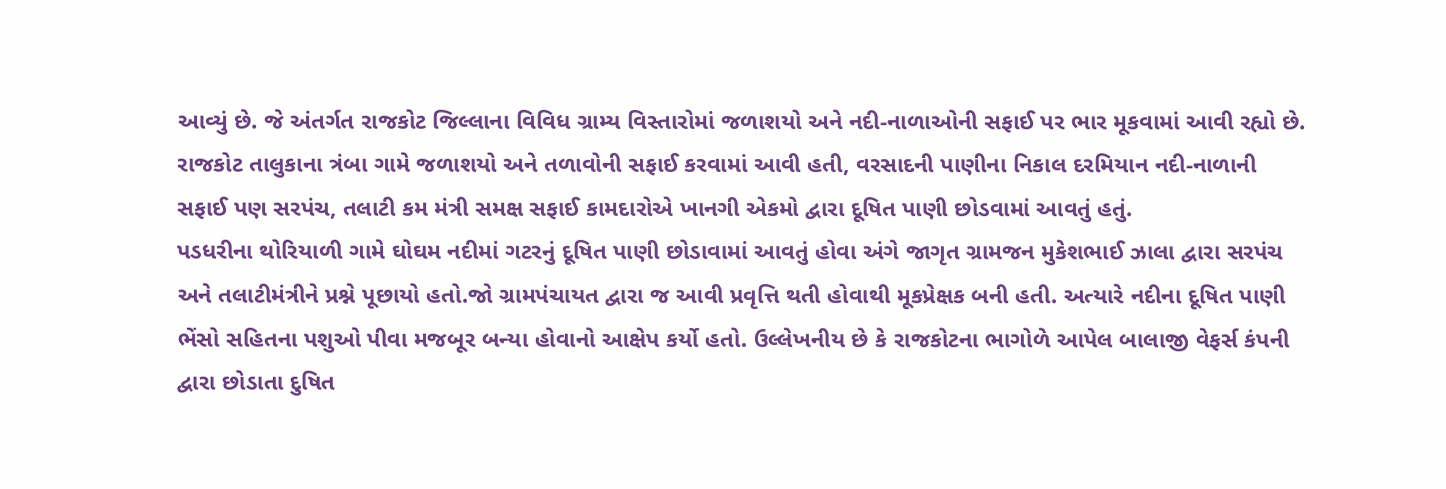આવ્યું છે. જે અંતર્ગત રાજકોટ જિલ્લાના વિવિધ ગ્રામ્ય વિસ્તારોમાં જળાશયો અને નદી-નાળાઓની સફાઈ પર ભાર મૂકવામાં આવી રહ્યો છે.
રાજકોટ તાલુકાના ત્રંબા ગામે જળાશયો અને તળાવોની સફાઈ કરવામાં આવી હતી, વરસાદની પાણીના નિકાલ દરમિયાન નદી-નાળાની સફાઈ પણ સરપંચ, તલાટી કમ મંત્રી સમક્ષ સફાઈ કામદારોએ ખાનગી એકમો દ્વારા દૂષિત પાણી છોડવામાં આવતું હતું.
પડધરીના થોરિયાળી ગામે ઘોઘમ નદીમાં ગટરનું દૂષિત પાણી છોડાવામાં આવતું હોવા અંગે જાગૃત ગ્રામજન મુકેશભાઈ ઝાલા દ્વારા સરપંચ અને તલાટીમંત્રીને પ્રશ્ને પૂછાયો હતો.જો ગ્રામપંચાયત દ્વારા જ આવી પ્રવૃત્તિ થતી હોવાથી મૂકપ્રેક્ષક બની હતી. અત્યારે નદીના દૂષિત પાણી ભેંસો સહિતના પશુઓ પીવા મજબૂર બન્યા હોવાનો આક્ષેપ કર્યો હતો. ઉલ્લેખનીય છે કે રાજકોટના ભાગોળે આપેલ બાલાજી વેફર્સ કંપની દ્વારા છોડાતા દુષિત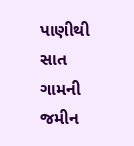પાણીથી સાત ગામની જમીન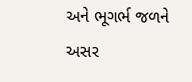અને ભૂગર્ભ જળને અસર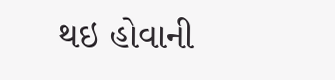થઇ હોવાની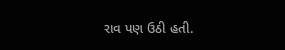રાવ પણ ઉઠી હતી.